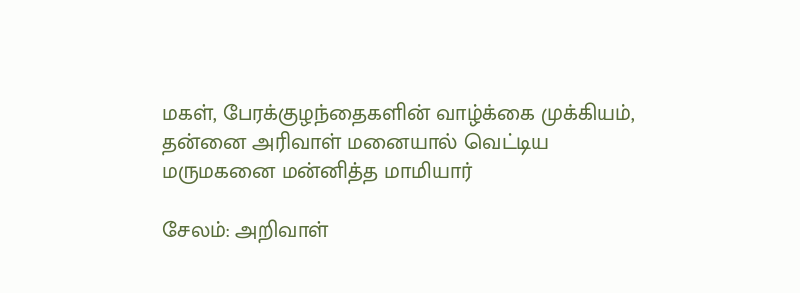மகள், பேரக்குழந்தைகளின் வாழ்க்கை முக்கியம், தன்னை அரிவாள் மனையால் வெட்டிய மருமகனை மன்னித்த மாமியார்

சேலம்: அறிவாள்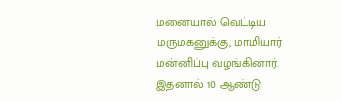மனையால் வெட்டிய மருமகனுக்கு, மாமியார் மன்னிப்பு வழங்கினார். இதனால் 10 ஆண்டு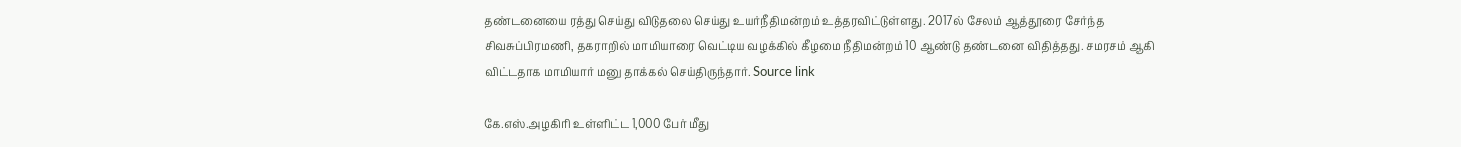தண்டனையை ரத்து செய்து விடுதலை செய்து உயர்நீதிமன்றம் உத்தரவிட்டுள்ளது. 2017ல் சேலம் ஆத்தூரை சேர்ந்த சிவசுப்பிரமணி, தகராறில் மாமியாரை வெட்டிய வழக்கில் கீழமை நீதிமன்றம் 10 ஆண்டு தண்டனை விதித்தது. சமரசம் ஆகி விட்டதாக மாமியார் மனு தாக்கல் செய்திருந்தார். Source link

கே.எஸ்.அழகிரி உள்ளிட்ட 1,000 பேர் மீது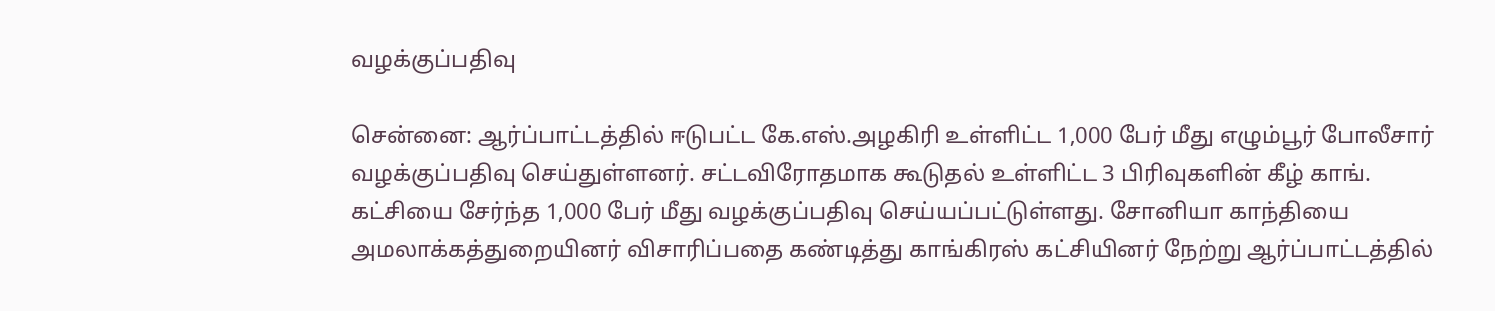வழக்குப்பதிவு

சென்னை: ஆர்ப்பாட்டத்தில் ஈடுபட்ட கே.எஸ்.அழகிரி உள்ளிட்ட 1,000 பேர் மீது எழும்பூர் போலீசார் வழக்குப்பதிவு செய்துள்ளனர். சட்டவிரோதமாக கூடுதல் உள்ளிட்ட 3 பிரிவுகளின் கீழ் காங். கட்சியை சேர்ந்த 1,000 பேர் மீது வழக்குப்பதிவு செய்யப்பட்டுள்ளது. சோனியா காந்தியை அமலாக்கத்துறையினர் விசாரிப்பதை கண்டித்து காங்கிரஸ் கட்சியினர் நேற்று ஆர்ப்பாட்டத்தில்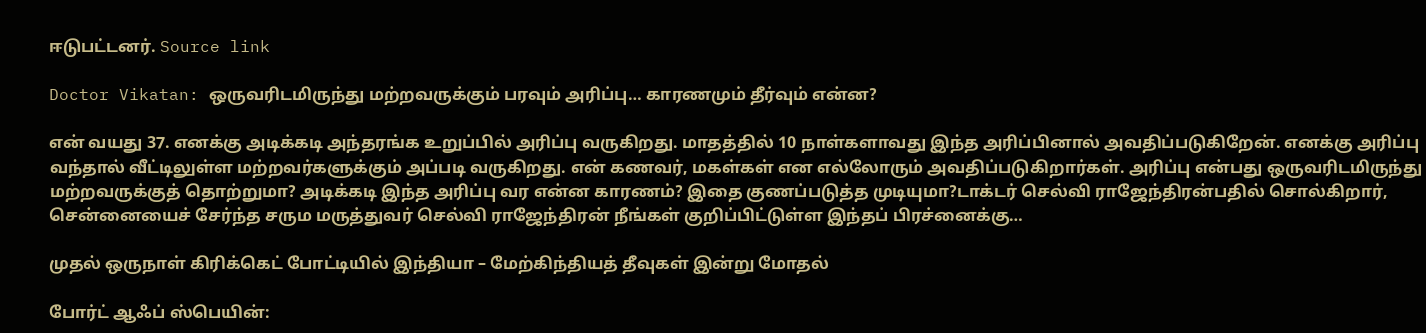ஈடுபட்டனர். Source link

Doctor Vikatan: ஒருவரிடமிருந்து மற்றவருக்கும் பரவும் அரிப்பு… காரணமும் தீர்வும் என்ன?

என் வயது 37. எனக்கு அடிக்கடி அந்தரங்க உறுப்பில் அரிப்பு வருகிறது. மாதத்தில் 10 நாள்களாவது இந்த அரிப்பினால் அவதிப்படுகிறேன். எனக்கு அரிப்பு வந்தால் வீட்டிலுள்ள மற்றவர்களுக்கும் அப்படி வருகிறது. என் கணவர், மகள்கள் என எல்லோரும் அவதிப்படுகிறார்கள். அரிப்பு என்பது ஒருவரிடமிருந்து மற்றவருக்குத் தொற்றுமா? அடிக்கடி இந்த அரிப்பு வர என்ன காரணம்? இதை குணப்படுத்த முடியுமா?டாக்டர் செல்வி ராஜேந்திரன்பதில் சொல்கிறார், சென்னையைச் சேர்ந்த சரும மருத்துவர் செல்வி ராஜேந்திரன் நீங்கள் குறிப்பிட்டுள்ள இந்தப் பிரச்னைக்கு…

முதல் ஒருநாள் கிரிக்கெட் போட்டியில் இந்தியா – மேற்கிந்தியத் தீவுகள் இன்று மோதல்

போர்ட் ஆஃப் ஸ்பெயின்: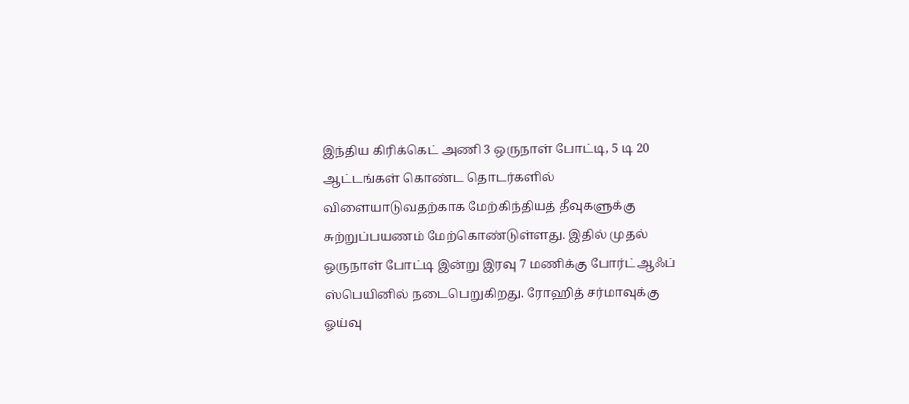இந்திய கிரிக்கெட் அணி 3 ஒருநாள் போட்டி, 5 டி 20 ஆட்டங்கள் கொண்ட தொடர்களில் விளையாடுவதற்காக மேற்கிந்தியத் தீவுகளுக்கு சுற்றுப்பயணம் மேற்கொண்டுள்ளது. இதில் முதல் ஒருநாள் போட்டி இன்று இரவு 7 மணிக்கு போர்ட்ஆஃப் ஸ்பெயினில் நடைபெறுகிறது. ரோஹித் சர்மாவுக்கு ஓய்வு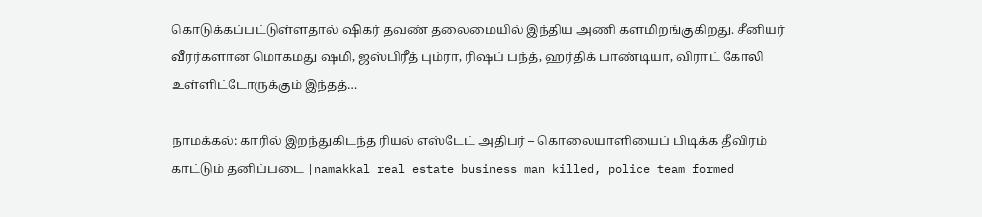கொடுக்கப்பட்டுள்ளதால் ஷிகர் தவண் தலைமையில் இந்திய அணி களமிறங்குகிறது. சீனியர் வீரர்களான மொகமது ஷமி, ஜஸ்பிரீத் பும்ரா, ரிஷப் பந்த், ஹர்திக் பாண்டியா, விராட் கோலி உள்ளிட்டோருக்கும் இந்தத்…

நாமக்கல்: காரில் இறந்துகிடந்த ரியல் எஸ்டேட் அதிபர் – கொலையாளியைப் பிடிக்க தீவிரம் காட்டும் தனிப்படை |namakkal real estate business man killed, police team formed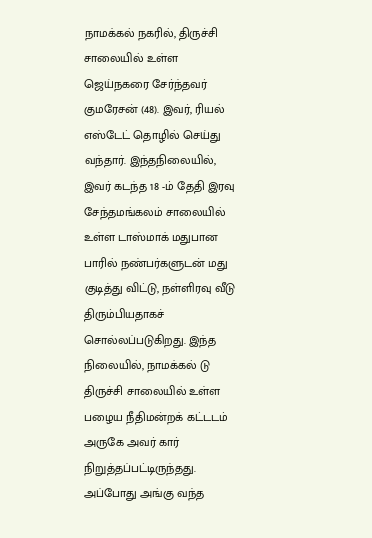நாமக்கல் நகரில், திருச்சி சாலையில் உள்ள ஜெய்நகரை சேர்ந்தவர் குமரேசன் (48). இவர், ரியல் எஸ்டேட் தொழில் செய்து வந்தார். இந்தநிலையில், இவர் கடந்த 18 -ம் தேதி இரவு சேந்தமங்கலம் சாலையில் உள்ள டாஸ்மாக் மதுபான பாரில் நண்பர்களுடன் மது குடித்து விட்டு, நள்ளிரவு வீடு திரும்பியதாகச் சொல்லப்படுகிறது. இந்த நிலையில், நாமக்கல் டு திருச்சி சாலையில் உள்ள பழைய நீதிமன்றக் கட்டடம் அருகே அவர் கார் நிறுத்தப்பட்டிருந்தது. அப்போது அங்கு வந்த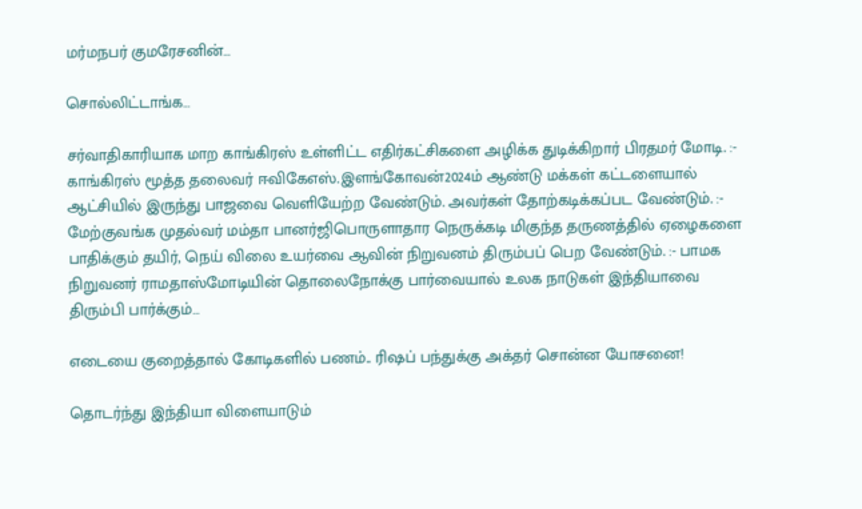மர்மநபர் குமரேசனின்…

சொல்லிட்டாங்க…

சர்வாதிகாரியாக மாற காங்கிரஸ் உள்ளிட்ட எதிர்கட்சிகளை அழிக்க துடிக்கிறார் பிரதமர் மோடி. :- காங்கிரஸ் மூத்த தலைவர் ஈவிகேஎஸ்.இளங்கோவன்2024ம் ஆண்டு மக்கள் கட்டளையால் ஆட்சியில் இருந்து பாஜவை வெளியேற்ற வேண்டும். அவர்கள் தோற்கடிக்கப்பட வேண்டும். :- மேற்குவங்க முதல்வர் மம்தா பானர்ஜிபொருளாதார நெருக்கடி மிகுந்த தருணத்தில் ஏழைகளை பாதிக்கும் தயிர், நெய் விலை உயர்வை ஆவின் நிறுவனம் திரும்பப் பெற வேண்டும். :- பாமக நிறுவனர் ராமதாஸ்மோடியின் தொலைநோக்கு பார்வையால் உலக நாடுகள் இந்தியாவை திரும்பி பார்க்கும்…

எடையை குறைத்தால் கோடிகளில் பணம்.. ரிஷப் பந்துக்கு அக்தர் சொன்ன யோசனை!

தொடர்ந்து இந்தியா விளையாடும்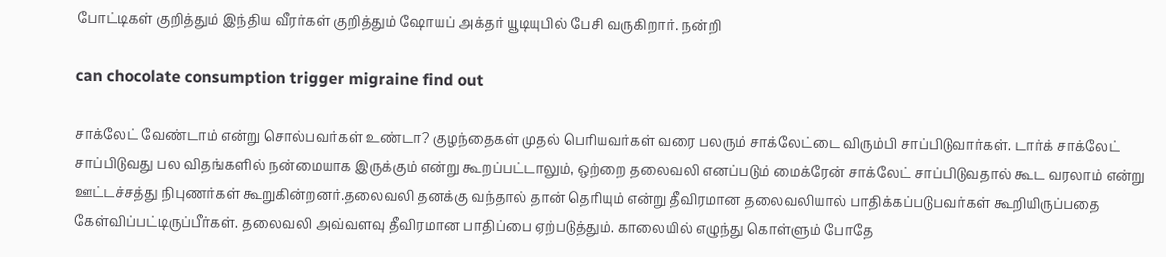போட்டிகள் குறித்தும் இந்திய வீரர்கள் குறித்தும் ஷோயப் அக்தர் யூடியுபில் பேசி வருகிறார். நன்றி

can chocolate consumption trigger migraine find out

சாக்லேட் வேண்டாம் என்று சொல்பவர்கள் உண்டா? குழந்தைகள் முதல் பெரியவர்கள் வரை பலரும் சாக்லேட்டை விரும்பி சாப்பிடுவார்கள். டார்க் சாக்லேட் சாப்பிடுவது பல விதங்களில் நன்மையாக இருக்கும் என்று கூறப்பட்டாலும், ஒற்றை தலைவலி எனப்படும் மைக்ரேன் சாக்லேட் சாப்பிடுவதால் கூட வரலாம் என்று ஊட்டச்சத்து நிபுணர்கள் கூறுகின்றனர்.தலைவலி தனக்கு வந்தால் தான் தெரியும் என்று தீவிரமான தலைவலியால் பாதிக்கப்படுபவர்கள் கூறியிருப்பதை கேள்விப்பட்டிருப்பீர்கள். தலைவலி அவ்வளவு தீவிரமான பாதிப்பை ஏற்படுத்தும். காலையில் எழுந்து கொள்ளும் போதே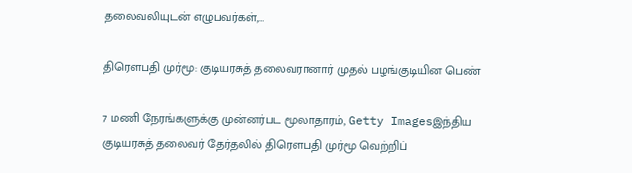தலைவலியுடன் எழுபவர்கள்,…

திரெளபதி முர்மூ: குடியரசுத் தலைவரானார் முதல் பழங்குடியின பெண்

7 மணி நேரங்களுக்கு முன்னர்பட மூலாதாரம், Getty Imagesஇந்திய குடியரசுத் தலைவர் தேர்தலில் திரெளபதி முர்மூ வெற்றிப்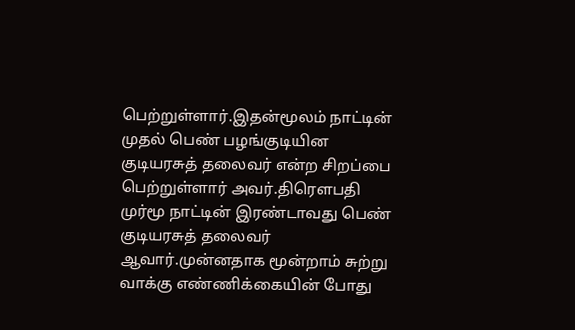பெற்றுள்ளார்.இதன்மூலம் நாட்டின் முதல் பெண் பழங்குடியின குடியரசுத் தலைவர் என்ற சிறப்பை பெற்றுள்ளார் அவர்.திரெளபதி முர்மூ நாட்டின் இரண்டாவது பெண் குடியரசுத் தலைவர் ஆவார்.முன்னதாக மூன்றாம் சுற்று வாக்கு எண்ணிக்கையின் போது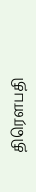திரெளபதி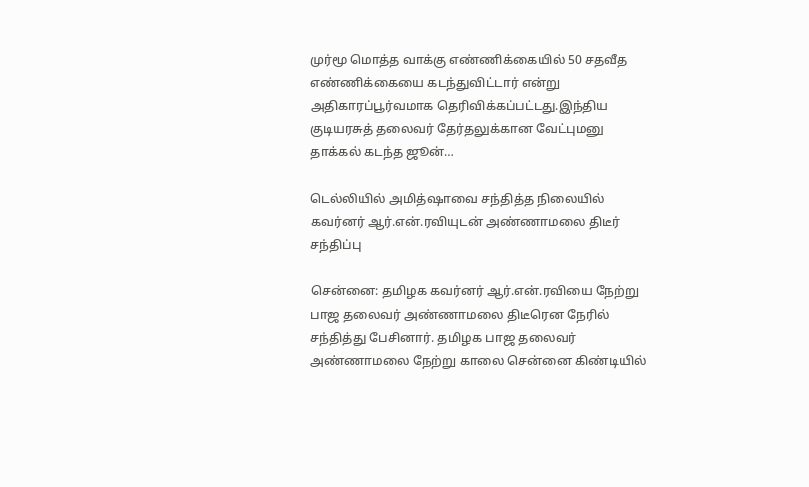முர்மூ மொத்த வாக்கு எண்ணிக்கையில் 50 சதவீத எண்ணிக்கையை கடந்துவிட்டார் என்று அதிகாரப்பூர்வமாக தெரிவிக்கப்பட்டது.இந்திய குடியரசுத் தலைவர் தேர்தலுக்கான வேட்புமனு தாக்கல் கடந்த ஜூன்…

டெல்லியில் அமித்ஷாவை சந்தித்த நிலையில் கவர்னர் ஆர்.என்.ரவியுடன் அண்ணாமலை திடீர் சந்திப்பு

சென்னை: தமிழக கவர்னர் ஆர்.என்.ரவியை நேற்று பாஜ தலைவர் அண்ணாமலை திடீரென நேரில் சந்தித்து பேசினார். தமிழக பாஜ தலைவர் அண்ணாமலை நேற்று காலை சென்னை கிண்டியில்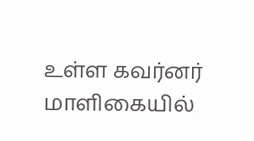உள்ள கவர்னர் மாளிகையில்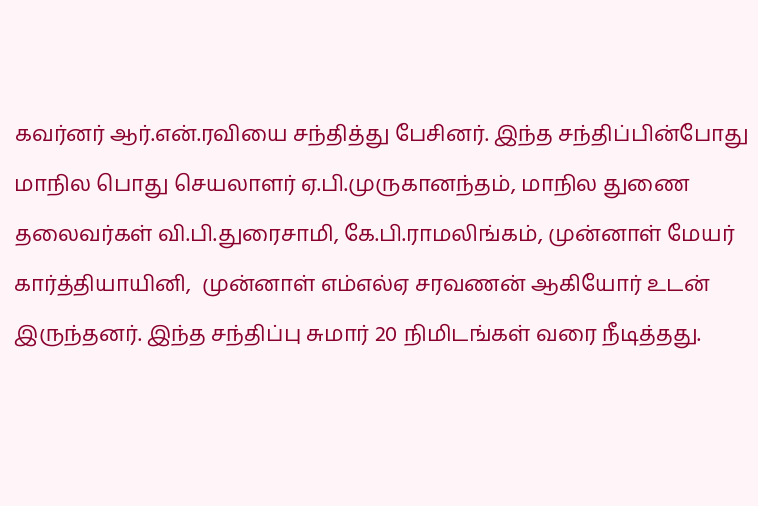கவர்னர் ஆர்.என்.ரவியை சந்தித்து பேசினர். இந்த சந்திப்பின்போது மாநில பொது செயலாளர் ஏ.பி.முருகானந்தம், மாநில துணை  தலைவர்கள் வி.பி.துரைசாமி, கே.பி.ராமலிங்கம், முன்னாள் மேயர் கார்த்தியாயினி,  முன்னாள் எம்எல்ஏ சரவணன் ஆகியோர் உடன் இருந்தனர். இந்த சந்திப்பு சுமார் 20 நிமிடங்கள் வரை நீடித்தது.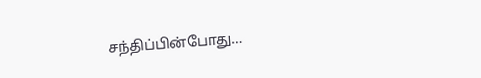சந்திப்பின்போது…